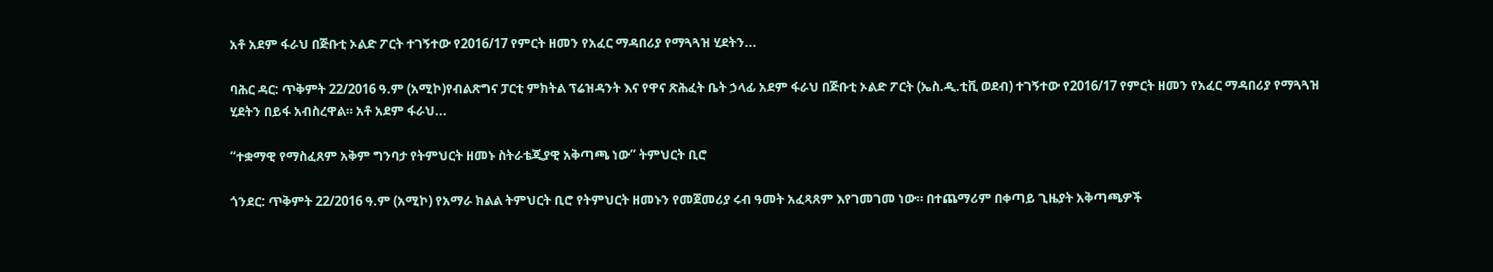አቶ አደም ፋራህ በጅቡቲ ኦልድ ፖርት ተገኝተው የ2016/17 የምርት ዘመን የአፈር ማዳበሪያ የማጓጓዝ ሂደትን...

ባሕር ዳር: ጥቅምት 22/2016 ዓ.ም (አሚኮ)የብልጽግና ፓርቲ ምክትል ፕሬዝዳንት እና የዋና ጽሕፈት ቤት ኃላፊ አደም ፋራህ በጅቡቲ ኦልድ ፖርት (ኤስ.ዲ.ቲቪ ወደብ) ተገኝተው የ2016/17 የምርት ዘመን የአፈር ማዳበሪያ የማጓጓዝ ሂደትን በይፋ አብስረዋል። አቶ አደም ፋራህ...

“ተቋማዊ የማስፈጸም አቅም ግንባታ የትምህርት ዘመኑ ስትራቴጂያዊ አቅጣጫ ነው” ትምህርት ቢሮ

ጎንደር: ጥቅምት 22/2016 ዓ.ም (አሚኮ) የአማራ ክልል ትምህርት ቢሮ የትምህርት ዘመኑን የመጀመሪያ ሩብ ዓመት አፈጻጸም እየገመገመ ነው። በተጨማሪም በቀጣይ ጊዜያት አቅጣጫዎች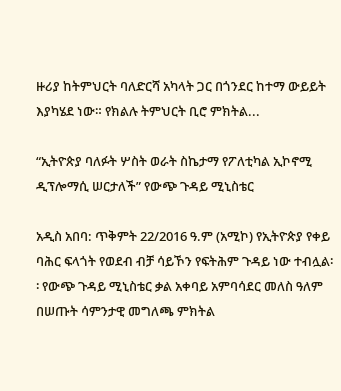ዙሪያ ከትምህርት ባለድርሻ አካላት ጋር በጎንደር ከተማ ውይይት እያካሄደ ነው። የክልሉ ትምህርት ቢሮ ምክትል...

“ኢትዮጵያ ባለፉት ሦስት ወራት ስኬታማ የፖለቲካል ኢኮኖሚ ዲፕሎማሲ ሠርታለች” የውጭ ጉዳይ ሚኒስቴር

አዲስ አበባ: ጥቅምት 22/2016 ዓ.ም (አሚኮ) የኢትዮጵያ የቀይ ባሕር ፍላጎት የወደብ ብቻ ሳይኾን የፍትሕም ጉዳይ ነው ተብሏል፡፡ የውጭ ጉዳይ ሚኒስቴር ቃል አቀባይ አምባሳደር መለስ ዓለም በሠጡት ሳምንታዊ መግለጫ ምክትል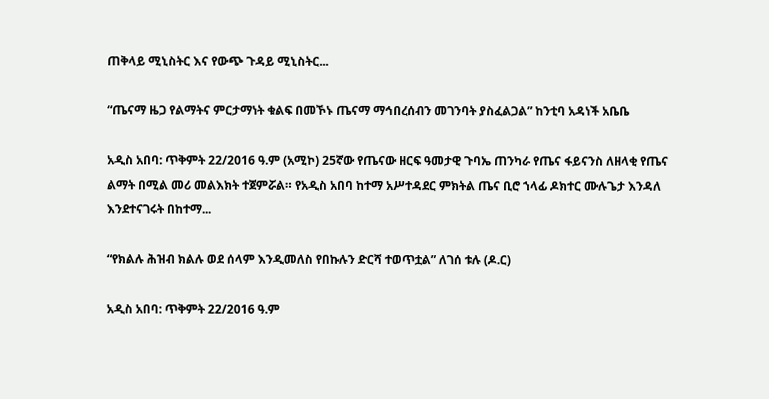ጠቅላይ ሚኒስትር እና የውጭ ጉዳይ ሚኒስትር...

“ጤናማ ዜጋ የልማትና ምርታማነት ቁልፍ በመኾኑ ጤናማ ማኅበረሰብን መገንባት ያስፈልጋል” ከንቲባ አዳነች አቤቤ

አዲስ አበባ: ጥቅምት 22/2016 ዓ.ም (አሚኮ) 25ኛው የጤናው ዘርፍ ዓመታዊ ጉባኤ ጠንካራ የጤና ፋይናንስ ለዘላቂ የጤና ልማት በሚል መሪ መልእክት ተጀምሯል። የአዲስ አበባ ከተማ አሥተዳደር ምክትል ጤና ቢሮ ኀላፊ ዶክተር ሙሉጌታ እንዳለ እንደተናገሩት በከተማ...

“የክልሉ ሕዝብ ክልሉ ወደ ሰላም እንዲመለስ የበኩሉን ድርሻ ተወጥቷል” ለገሰ ቱሉ (ዶ.ር)

አዲስ አበባ: ጥቅምት 22/2016 ዓ.ም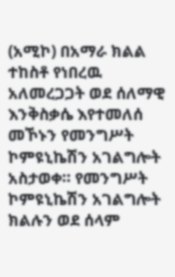(አሚኮ) በአማራ ክልል ተከስቶ የነበረዉ አለመረጋጋት ወደ ሰለማዊ እንቅስቃሴ እየተመለሰ መኾኑን የመንግሥት ኮምዩኒኬሽን አገልግሎት አስታወቀ። የመንግሥት ኮምዩኒኬሽን አገልግሎት ክልሉን ወደ ሰላም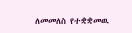ለመመለስ የተቋቋመዉ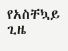የአስቸኳይ ጊዜ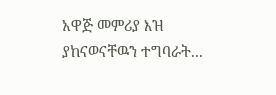አዋጅ መምሪያ እዝ ያከናወናቸዉን ተግባራት...